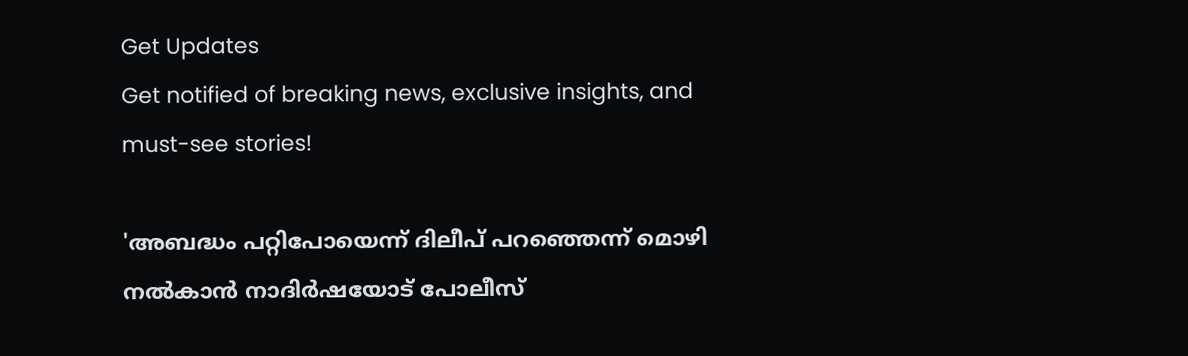Get Updates
Get notified of breaking news, exclusive insights, and must-see stories!

'അബദ്ധം പറ്റിപോയെന്ന് ദിലീപ് പറഞ്ഞെന്ന് മൊഴി നൽകാൻ നാദിർഷയോട് പോലീസ്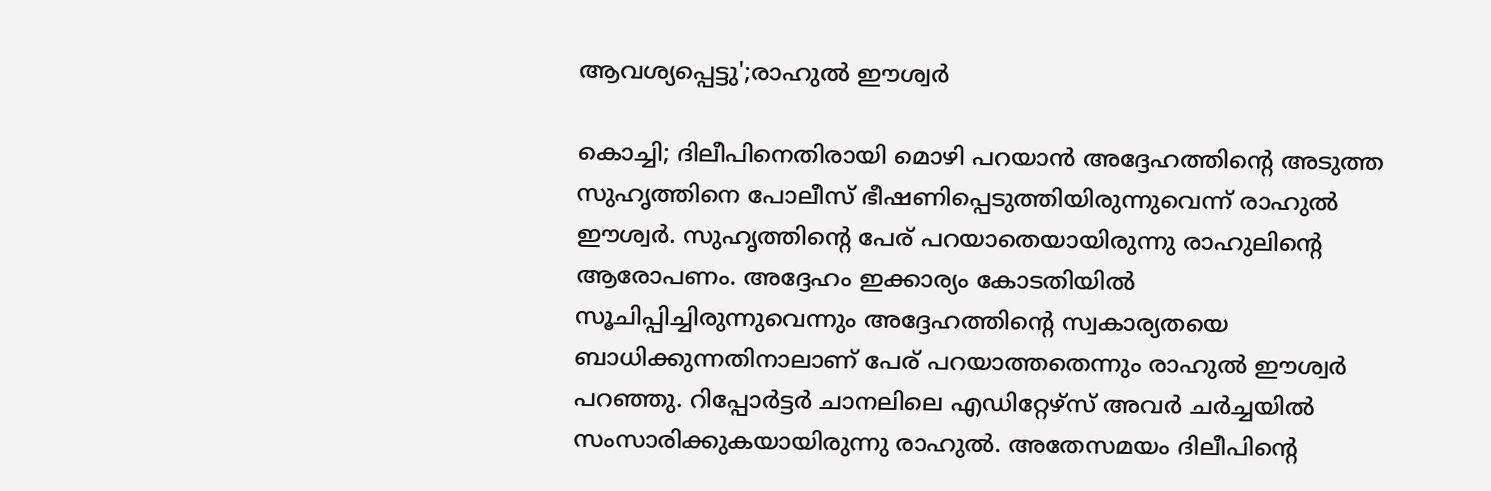ആവശ്യപ്പെട്ടു';രാഹുൽ ഈശ്വർ

കൊച്ചി; ദിലീപിനെതിരായി മൊഴി പറയാൻ അദ്ദേഹത്തിന്റെ അടുത്ത സുഹൃത്തിനെ പോലീസ് ഭീഷണിപ്പെടുത്തിയിരുന്നുവെന്ന് രാഹുൽ ഈശ്വർ. സുഹൃത്തിന്റെ പേര് പറയാതെയായിരുന്നു രാഹുലിന്റെ ആരോപണം. അദ്ദേഹം ഇക്കാര്യം കോടതിയിൽ സൂചിപ്പിച്ചിരുന്നുവെന്നും അദ്ദേഹത്തിന്റെ സ്വകാര്യതയെ ബാധിക്കുന്നതിനാലാണ് പേര് പറയാത്തതെന്നും രാഹുൽ ഈശ്വർ പറഞ്ഞു. റിപ്പോർട്ടർ ചാനലിലെ എഡിറ്റേഴ്സ് അവർ ചർച്ചയിൽ സംസാരിക്കുകയായിരുന്നു രാഹുൽ. അതേസമയം ദിലീപിന്റെ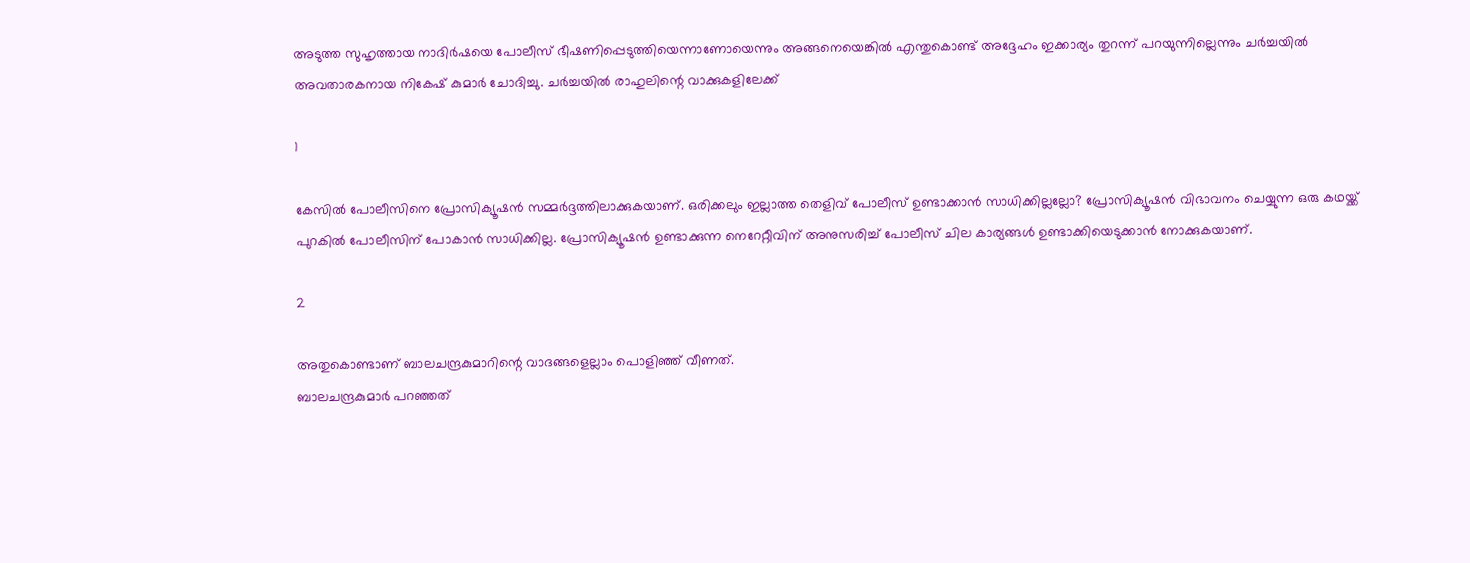അടുത്ത സുഹൃത്തായ നാദിർഷയെ പോലീസ് ഭീഷണിപ്പെടുത്തിയെന്നാണോയെന്നും അങ്ങനെയെങ്കിൽ എന്തുകൊണ്ട് അദ്ദേഹം ഇക്കാര്യം തുറന്ന് പറയുന്നില്ലെന്നും ചർച്ചയിൽ അവതാരകനായ നികേഷ് കുമാർ ചോദിച്ചു. ചർച്ചയിൽ രാഹുലിന്റെ വാക്കുകളിലേക്ക്

1

കേസിൽ പോലീസിനെ പ്രോസിക്യൂഷൻ സമ്മർദ്ദത്തിലാക്കുകയാണ്. ഒരിക്കലും ഇല്ലാത്ത തെളിവ് പോലീസ് ഉണ്ടാക്കാൻ സാധിക്കില്ലല്ലോ? പ്രോസിക്യൂഷൻ വിഭാവനം ചെയ്യുന്ന ഒരു കഥയ്ക്ക് പുറകിൽ പോലീസിന് പോകാൻ സാധിക്കില്ല. പ്രോസിക്യൂഷൻ ഉണ്ടാക്കുന്ന നെറേറ്റീവിന് അനുസരിച്ച് പോലീസ് ചില കാര്യങ്ങൾ ഉണ്ടാക്കിയെടുക്കാൻ നോക്കുകയാണ്.

2

അതുകൊണ്ടാണ് ബാലചന്ദ്രകുമാറിന്റെ വാദങ്ങളെല്ലാം പൊളിഞ്ഞ് വീണത്.
ബാലചന്ദ്രകുമാർ പറഞ്ഞത്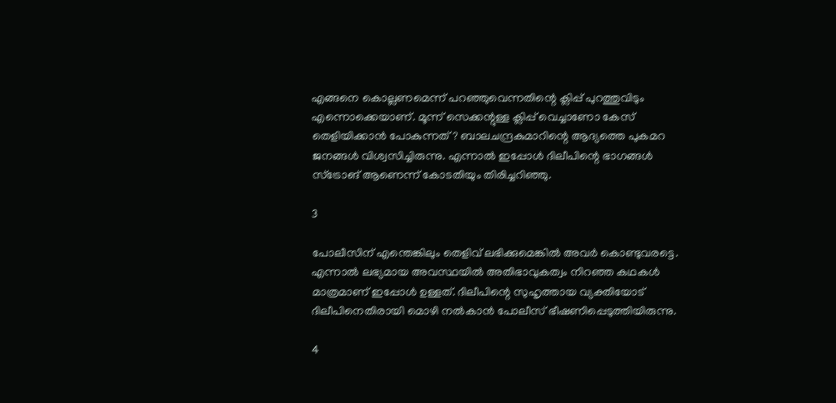എങ്ങനെ കൊല്ലണമെന്ന് പറഞ്ഞുവെന്നതിന്റെ ക്ലിപ്പ് പുറത്തുവിടും എന്നൊക്കെയാണ്. മൂന്ന് സെക്കന്റുള്ള ക്ലിപ്പ് വെച്ചാണോ കേസ് തെളിയിക്കാൻ പോകുന്നത്? ബാലചന്ദ്രകുമാറിന്റെ ആദ്യത്തെ പുകമറ ജനങ്ങൾ വിശ്വസിച്ചിരുന്നു. എന്നാൽ ഇപ്പോൾ ദിലീപിന്റെ ഭാഗങ്ങൾ സ്ട്രോങ് ആണെന്ന് കോടതിയും തിരിച്ചറിഞ്ഞു.

3

പോലീസിന് എന്തെങ്കിലും തെളിവ് ലഭിക്കുമെങ്കിൽ അവർ കൊണ്ടുവരട്ടെ. എന്നാൽ ലഭ്യമായ അവസ്ഥയിൽ അതിഭാവുകത്വം നിറഞ്ഞ കഥകൾ മാത്രമാണ് ഇപ്പോൾ ഉള്ളത്. ദിലീപിന്റെ സുഹൃത്തായ വ്യക്തിയോട് ദിലീപിനെതിരായി മൊഴി നൽകാൻ പോലീസ് ഭീഷണിപ്പെടുത്തിയിരുന്നു.

4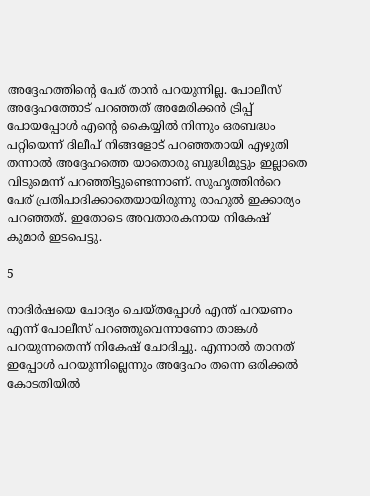അദ്ദേഹത്തിന്റെ പേര് താൻ പറയുന്നില്ല. പോലീസ് അദ്ദേഹത്തോട് പറഞ്ഞത് അമേരിക്കൻ ട്രിപ്പ് പോയപ്പോൾ എന്റെ കൈയ്യിൽ നിന്നും ഒരബദ്ധം പറ്റിയെന്ന് ദിലീപ് നിങ്ങളോട് പറഞ്ഞതായി എഴുതി തന്നാൽ അദ്ദേഹത്തെ യാതൊരു ബുദ്ധിമുട്ടും ഇല്ലാതെ വിടുമെന്ന് പറഞ്ഞിട്ടുണ്ടെന്നാണ്. സുഹൃത്തിൻറെ പേര് പ്രതിപാദിക്കാതെയായിരുന്നു രാഹുൽ ഇക്കാര്യം പറഞ്ഞത്. ഇതോടെ അവതാരകനായ നികേഷ് കുമാർ ഇടപെട്ടു.

5

നാദിർഷയെ ചോദ്യം ചെയ്തപ്പോൾ എന്ത് പറയണം എന്ന് പോലീസ് പറഞ്ഞുവെന്നാണോ താങ്കൾ പറയുന്നതെന്ന് നികേഷ് ചോദിച്ചു. എന്നാൽ താനത് ഇപ്പോൾ പറയുന്നില്ലെന്നും അദ്ദേഹം തന്നെ ഒരിക്കൽ കോടതിയിൽ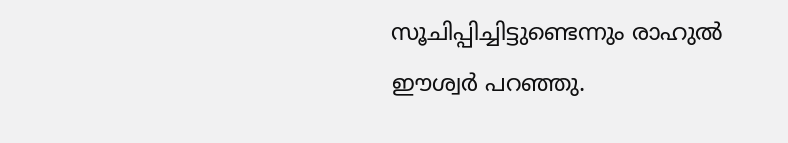സൂചിപ്പിച്ചിട്ടുണ്ടെന്നും രാഹുൽ ഈശ്വർ പറഞ്ഞു.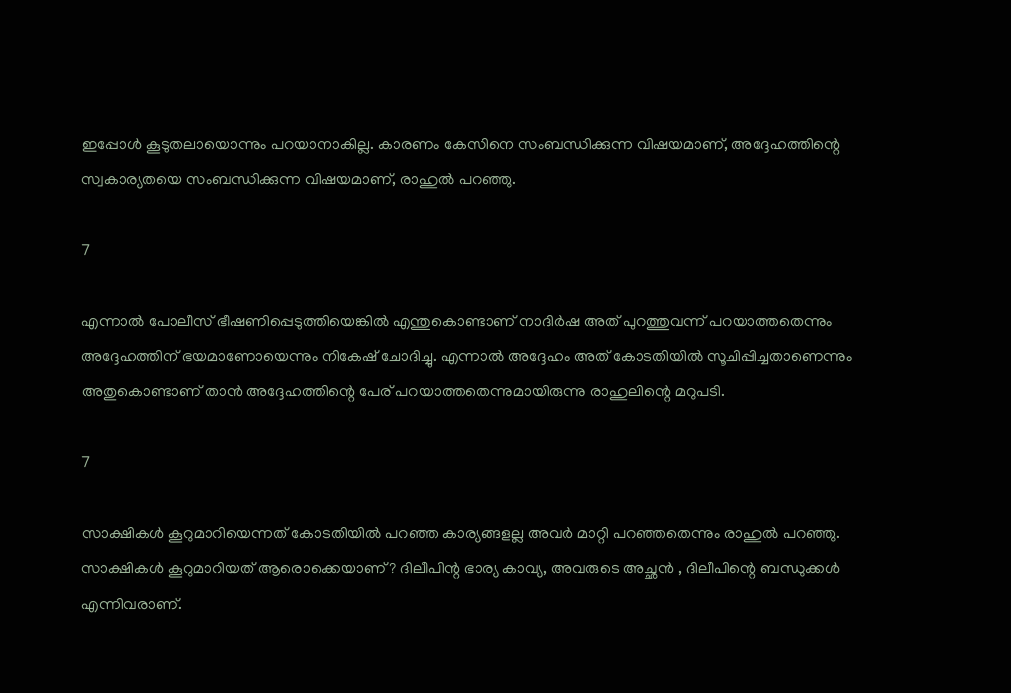ഇപ്പോൾ കൂടുതലായൊന്നും പറയാനാകില്ല. കാരണം കേസിനെ സംബന്ധിക്കുന്ന വിഷയമാണ്, അദ്ദേഹത്തിന്റെ സ്വകാര്യതയെ സംബന്ധിക്കുന്ന വിഷയമാണ്, രാഹുൽ പറഞ്ഞു.

7

എന്നാൽ പോലീസ് ഭീഷണിപ്പെടുത്തിയെങ്കിൽ എന്തുകൊണ്ടാണ് നാദിർഷ അത് പുറത്തുവന്ന് പറയാത്തതെന്നും അദ്ദേഹത്തിന് ഭയമാണോയെന്നും നികേഷ് ചോദിച്ചു. എന്നാൽ അദ്ദേഹം അത് കോടതിയിൽ സൂചിപ്പിച്ചതാണെന്നും അതുകൊണ്ടാണ് താൻ അദ്ദേഹത്തിന്റെ പേര് പറയാത്തതെന്നുമായിരുന്നു രാഹുലിന്റെ മറുപടി.

7

സാക്ഷികൾ കൂറുമാറിയെന്നത് കോടതിയിൽ പറഞ്ഞ കാര്യങ്ങളല്ല അവർ മാറ്റി പറഞ്ഞതെന്നും രാഹുൽ പറഞ്ഞു.
സാക്ഷികൾ കൂറുമാറിയത് ആരൊക്കെയാണ്? ദിലീപിന്റ ഭാര്യ കാവ്യ, അവരുടെ അച്ഛൻ , ദിലീപിന്റെ ബന്ധുക്കൾ എന്നിവരാണ്.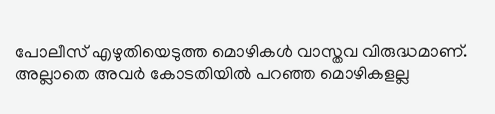പോലീസ് എഴുതിയെടുത്ത മൊഴികൾ വാസ്തവ വിരുദ്ധമാണ്. അല്ലാതെ അവർ കോടതിയിൽ പറഞ്ഞ മൊഴികളല്ല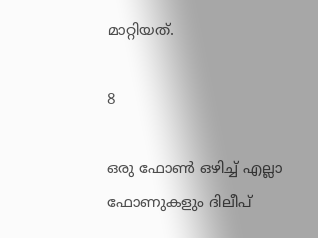മാറ്റിയത്.

8

ഒരു ഫോൺ ഒഴിച്ച് എല്ലാ ഫോണുകളും ദിലീപ്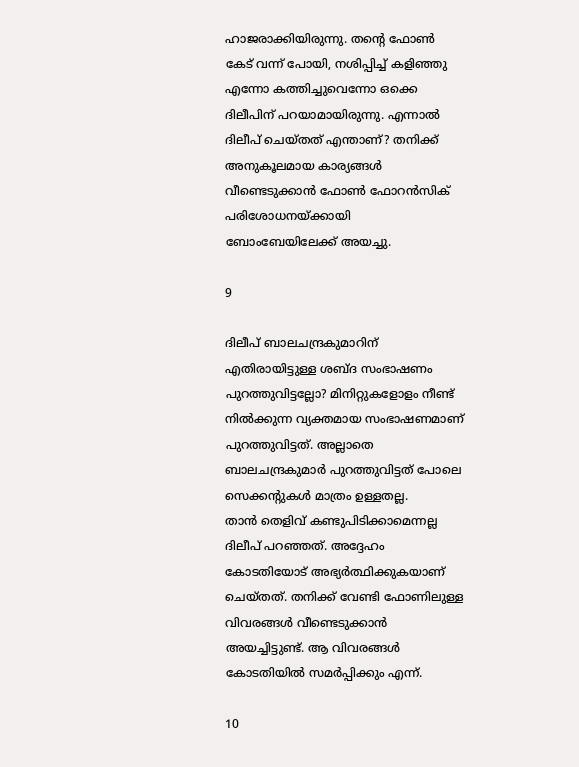ഹാജരാക്കിയിരുന്നു. തന്റെ ഫോൺ കേട് വന്ന് പോയി, നശിപ്പിച്ച് കളിഞ്ഞു എന്നോ കത്തിച്ചുവെന്നോ ഒക്കെ ദിലീപിന് പറയാമായിരുന്നു. എന്നാൽ ദിലീപ് ചെയ്തത് എന്താണ്? തനിക്ക് അനുകൂലമായ കാര്യങ്ങൾ വീണ്ടെടുക്കാൻ ഫോൺ ഫോറൻസിക് പരിശോധനയ്ക്കായി ബോംബേയിലേക്ക് അയച്ചു.

9

ദിലീപ് ബാലചന്ദ്രകുമാറിന് എതിരായിട്ടുള്ള ശബ്ദ സംഭാഷണം പുറത്തുവിട്ടല്ലോ? മിനിറ്റുകളോളം നീണ്ട് നിൽക്കുന്ന വ്യക്തമായ സംഭാഷണമാണ് പുറത്തുവിട്ടത്. അല്ലാതെ ബാലചന്ദ്രകുമാർ പുറത്തുവിട്ടത് പോലെ സെക്കന്റുകൾ മാത്രം ഉള്ളതല്ല.
താൻ തെളിവ് കണ്ടുപിടിക്കാമെന്നല്ല ദിലീപ് പറഞ്ഞത്. അദ്ദേഹം കോടതിയോട് അഭ്യർത്ഥിക്കുകയാണ് ചെയ്തത്. തനിക്ക് വേണ്ടി ഫോണിലുള്ള വിവരങ്ങൾ വീണ്ടെടുക്കാൻ അയച്ചിട്ടുണ്ട്. ആ വിവരങ്ങൾ കോടതിയിൽ സമർപ്പിക്കും എന്ന്.

10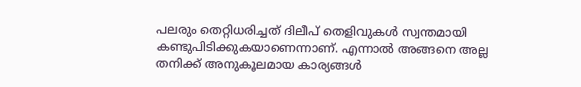പലരും തെറ്റിധരിച്ചത് ദിലീപ് തെളിവുകൾ സ്വന്തമായി കണ്ടുപിടിക്കുകയാണെന്നാണ്. എന്നാൽ അങ്ങനെ അല്ല തനിക്ക് അനുകൂലമായ കാര്യങ്ങൾ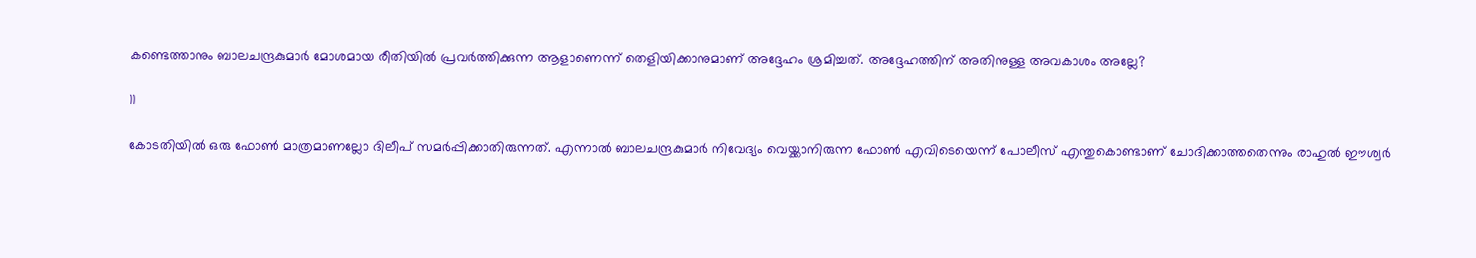കണ്ടെത്താനും ബാലചന്ദ്രകുമാർ മോശമായ രീതിയിൽ പ്രവർത്തിക്കുന്ന ആളാണെന്ന് തെളിയിക്കാനുമാണ് അദ്ദേഹം ശ്രമിച്ചത്. അദ്ദേഹത്തിന് അതിനുള്ള അവകാശം അല്ലേ?

11

കോടതിയിൽ ഒരു ഫോൺ മാത്രമാണല്ലോ ദിലീപ് സമർപ്പിക്കാതിരുന്നത്. എന്നാൽ ബാലചന്ദ്രകുമാർ നിവേദ്യം വെയ്ക്കാനിരുന്ന ഫോൺ എവിടെയെന്ന് പോലീസ് എന്തുകൊണ്ടാണ് ചോദിക്കാത്തതെന്നും രാഹുൽ ഈശ്വർ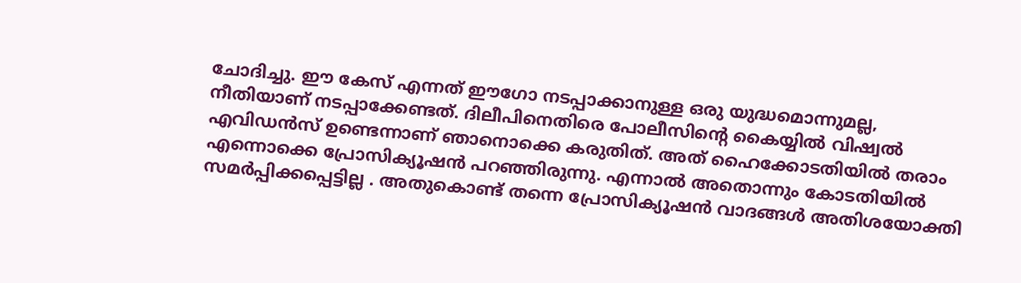ചോദിച്ചു. ഈ കേസ് എന്നത് ഈഗോ നടപ്പാക്കാനുള്ള ഒരു യുദ്ധമൊന്നുമല്ല, നീതിയാണ് നടപ്പാക്കേണ്ടത്. ദിലീപിനെതിരെ പോലീസിന്റെ കൈയ്യിൽ വിഷ്വൽ എവിഡൻസ് ഉണ്ടെന്നാണ് ഞാനൊക്കെ കരുതിത്. അത് ഹൈക്കോടതിയിൽ തരാം എന്നൊക്കെ പ്രോസിക്യൂഷൻ പറഞ്ഞിരുന്നു. എന്നാൽ അതൊന്നും കോടതിയിൽ സമർപ്പിക്കപ്പെട്ടില്ല . അതുകൊണ്ട് തന്നെ പ്രോസിക്യൂഷൻ വാദങ്ങൾ അതിശയോക്തി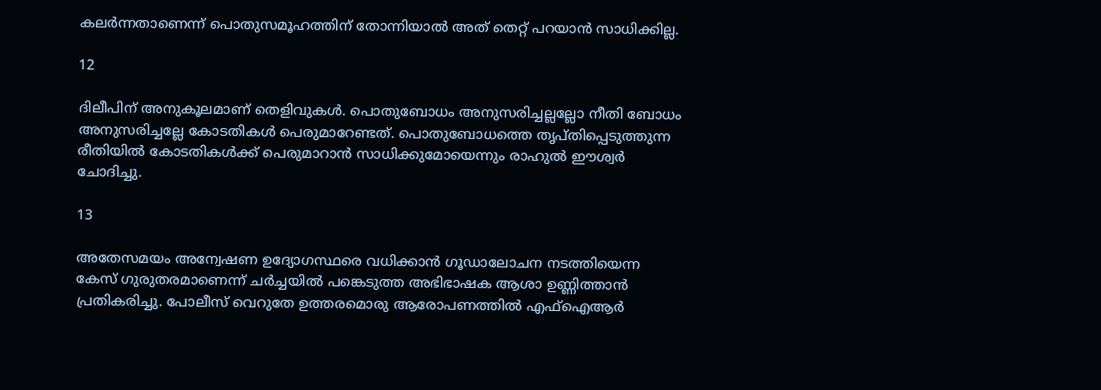കലർന്നതാണെന്ന് പൊതുസമൂഹത്തിന് തോന്നിയാൽ അത് തെറ്റ് പറയാൻ സാധിക്കില്ല.

12

ദിലീപിന് അനുകൂലമാണ് തെളിവുകൾ. പൊതുബോധം അനുസരിച്ചല്ലല്ലോ നീതി ബോധം അനുസരിച്ചല്ലേ കോടതികൾ പെരുമാറേണ്ടത്. പൊതുബോധത്തെ തൃപ്തിപ്പെടുത്തുന്ന രീതിയിൽ കോടതികൾക്ക് പെരുമാറാൻ സാധിക്കുമോയെന്നും രാഹുൽ ഈശ്വർ ചോദിച്ചു.

13

അതേസമയം അന്വേഷണ ഉദ്യോഗസ്ഥരെ വധിക്കാൻ ഗൂഡാലോചന നടത്തിയെന്ന കേസ് ഗുരുതരമാണെന്ന് ചർച്ചയിൽ പങ്കെടുത്ത അഭിഭാഷക ആശാ ഉണ്ണിത്താൻ പ്രതികരിച്ചു. പോലീസ് വെറുതേ ഉത്തരമൊരു ആരോപണത്തിൽ എഫ്ഐആർ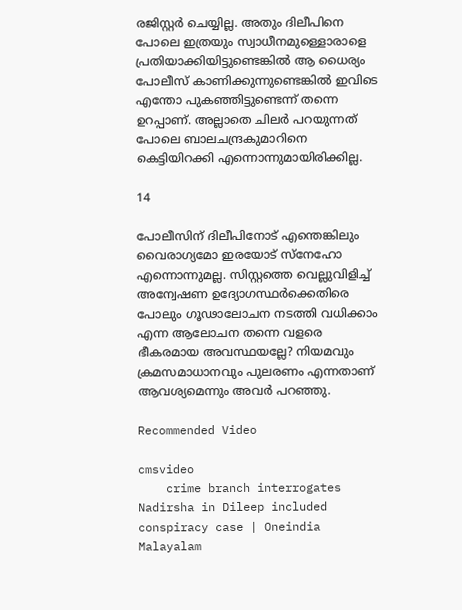രജിസ്റ്റർ ചെയ്യില്ല. അതും ദിലീപിനെ പോലെ ഇത്രയും സ്വാധീനമുള്ളൊരാളെ പ്രതിയാക്കിയിട്ടുണ്ടെങ്കിൽ ആ ധൈര്യം പോലീസ് കാണിക്കുന്നുണ്ടെങ്കിൽ ഇവിടെ എന്തോ പുകഞ്ഞിട്ടുണ്ടെന്ന് തന്നെ ഉറപ്പാണ്. അല്ലാതെ ചിലർ പറയുന്നത് പോലെ ബാലചന്ദ്രകുമാറിനെ കെട്ടിയിറക്കി എന്നൊന്നുമായിരിക്കില്ല.

14

പോലീസിന് ദിലീപിനോട് എന്തെങ്കിലും വൈരാഗ്യമോ ഇരയോട് സ്നേഹോ എന്നൊന്നുമല്ല. സിസ്റ്റത്തെ വെല്ലുവിളിച്ച് അന്വേഷണ ഉദ്യോഗസ്ഥർക്കെതിരെ പോലും ഗൂഢാലോചന നടത്തി വധിക്കാം എന്ന ആലോചന തന്നെ വളരെ ഭീകരമായ അവസ്ഥയല്ലേ? നിയമവും ക്രമസമാധാനവും പുലരണം എന്നതാണ് ആവശ്യമെന്നും അവർ പറഞ്ഞു.

Recommended Video

cmsvideo
    crime branch interrogates Nadirsha in Dileep included conspiracy case | Oneindia Malayalam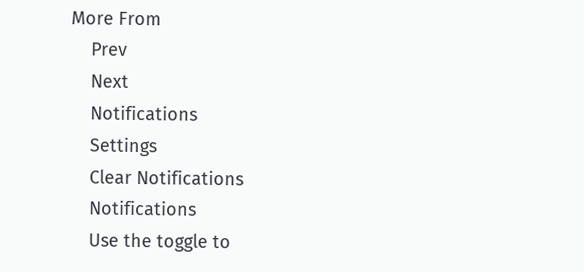More From
    Prev
    Next
    Notifications
    Settings
    Clear Notifications
    Notifications
    Use the toggle to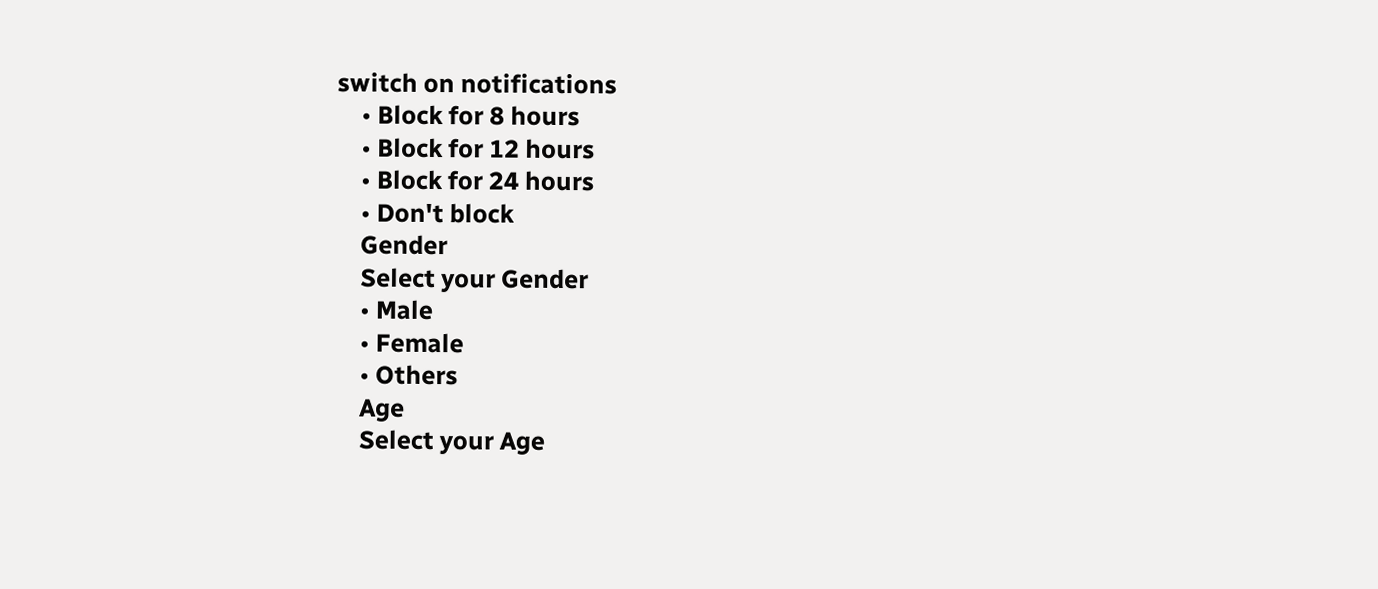switch on notifications
    • Block for 8 hours
    • Block for 12 hours
    • Block for 24 hours
    • Don't block
    Gender
    Select your Gender
    • Male
    • Female
    • Others
    Age
    Select your Age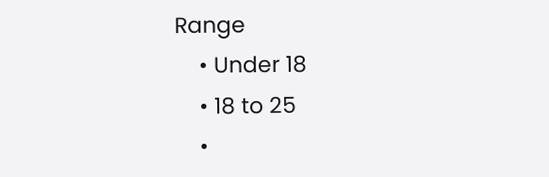Range
    • Under 18
    • 18 to 25
    •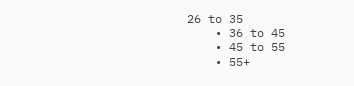26 to 35
    • 36 to 45
    • 45 to 55
    • 55+